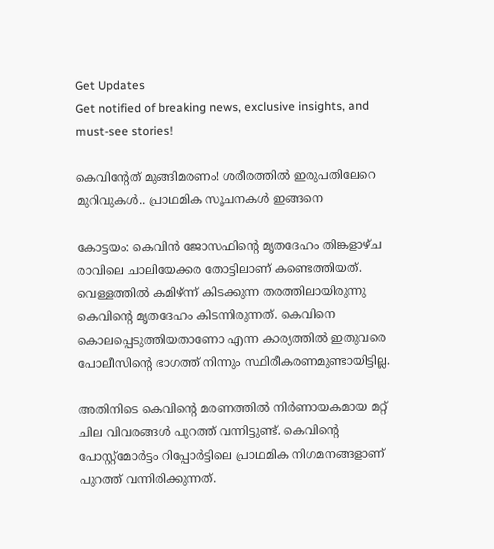Get Updates
Get notified of breaking news, exclusive insights, and must-see stories!

കെവിന്റേത് മുങ്ങിമരണം! ശരീരത്തിൽ ഇരുപതിലേറെ മുറിവുകൾ.. പ്രാഥമിക സൂചനകൾ ഇങ്ങനെ

കോട്ടയം: കെവിന്‍ ജോസഫിന്റെ മൃതദേഹം തിങ്കളാഴ്ച രാവിലെ ചാലിയേക്കര തോട്ടിലാണ് കണ്ടെത്തിയത്. വെള്ളത്തില്‍ കമിഴ്ന്ന് കിടക്കുന്ന തരത്തിലായിരുന്നു കെവിന്റെ മൃതദേഹം കിടന്നിരുന്നത്. കെവിനെ കൊലപ്പെടുത്തിയതാണോ എന്ന കാര്യത്തില്‍ ഇതുവരെ പോലീസിന്റെ ഭാഗത്ത് നിന്നും സ്ഥിരീകരണമുണ്ടായിട്ടില്ല.

അതിനിടെ കെവിന്റെ മരണത്തില്‍ നിര്‍ണായകമായ മറ്റ് ചില വിവരങ്ങള്‍ പുറത്ത് വന്നിട്ടുണ്ട്. കെവിന്റെ പോസ്റ്റ്‌മോര്‍ട്ടം റിപ്പോര്‍ട്ടിലെ പ്രാഥമിക നിഗമനങ്ങളാണ് പുറത്ത് വന്നിരിക്കുന്നത്.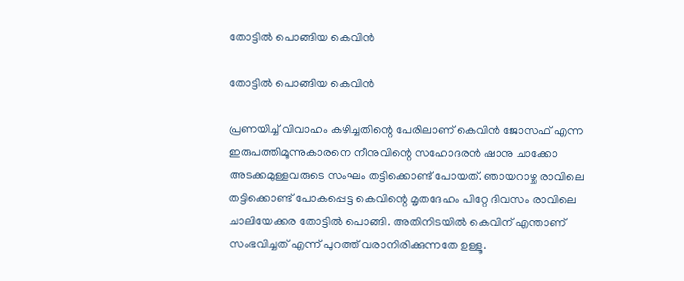തോട്ടിൽ പൊങ്ങിയ കെവിൻ

തോട്ടിൽ പൊങ്ങിയ കെവിൻ

പ്രണയിച്ച് വിവാഹം കഴിച്ചതിന്റെ പേരിലാണ് കെവിന്‍ ജോസഫ് എന്ന ഇരുപത്തിമൂന്നുകാരനെ നീനുവിന്റെ സഹോദരന്‍ ഷാനു ചാക്കോ അടക്കമുള്ളവരുടെ സംഘം തട്ടിക്കൊണ്ട് പോയത്. ഞായറാഴ്ച രാവിലെ തട്ടിക്കൊണ്ട് പോകപ്പെട്ട കെവിന്റെ മൃതദേഹം പിറ്റേ ദിവസം രാവിലെ ചാലിയേക്കര തോട്ടില്‍ പൊങ്ങി. അതിനിടയില്‍ കെവിന് എന്താണ് സംഭവിച്ചത് എന്ന് പുറത്ത് വരാനിരിക്കുന്നതേ ഉള്ളൂ.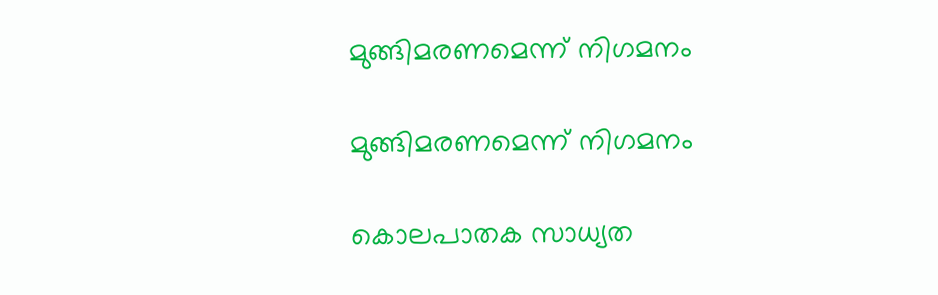മുങ്ങിമരണമെന്ന് നിഗമനം

മുങ്ങിമരണമെന്ന് നിഗമനം

കൊലപാതക സാധ്യത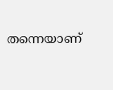തന്നെയാണ്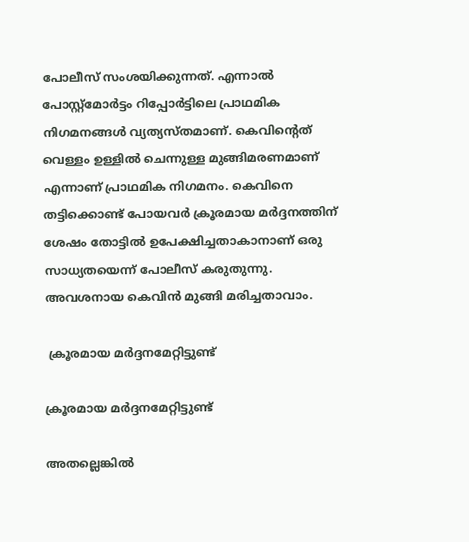പോലീസ് സംശയിക്കുന്നത്. എന്നാല്‍ പോസ്റ്റ്‌മോര്‍ട്ടം റിപ്പോര്‍ട്ടിലെ പ്രാഥമിക നിഗമനങ്ങള്‍ വ്യത്യസ്തമാണ്. കെവിന്റെത് വെള്ളം ഉള്ളില്‍ ചെന്നുള്ള മുങ്ങിമരണമാണ് എന്നാണ് പ്രാഥമിക നിഗമനം. കെവിനെ തട്ടിക്കൊണ്ട് പോയവര്‍ ക്രൂരമായ മര്‍ദ്ദനത്തിന് ശേഷം തോട്ടില്‍ ഉപേക്ഷിച്ചതാകാനാണ് ഒരു സാധ്യതയെന്ന് പോലീസ് കരുതുന്നു. അവശനായ കെവിന്‍ മുങ്ങി മരിച്ചതാവാം.

 ക്രൂരമായ മര്‍ദ്ദനമേറ്റിട്ടുണ്ട്

ക്രൂരമായ മര്‍ദ്ദനമേറ്റിട്ടുണ്ട്

അതല്ലെങ്കില്‍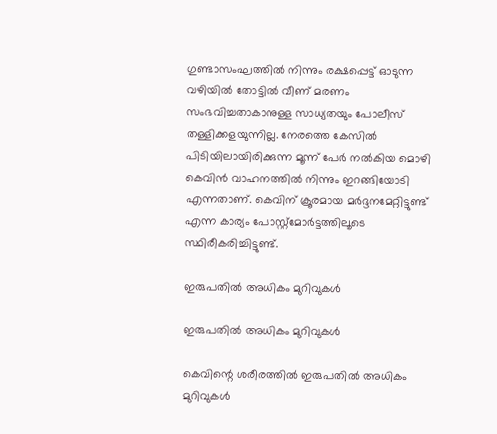ഗുണ്ടാസംഘത്തില്‍ നിന്നും രക്ഷപ്പെട്ട് ഓടുന്ന വഴിയില്‍ തോട്ടില്‍ വീണ് മരണം സംഭവിച്ചതാകാനുള്ള സാധ്യതയും പോലീസ് തള്ളിക്കളയുന്നില്ല. നേരത്തെ കേസില്‍ പിടിയിലായിരിക്കുന്ന മൂന്ന് പേര്‍ നല്‍കിയ മൊഴി കെവിന്‍ വാഹനത്തില്‍ നിന്നും ഇറങ്ങിയോടി എന്നതാണ്. കെവിന് ക്രൂരമായ മര്‍ദ്ദനമേറ്റിട്ടുണ്ട് എന്ന കാര്യം പോസ്റ്റ്‌മോര്‍ട്ടത്തിലൂടെ സ്ഥിരീകരിച്ചിട്ടുണ്ട്.

ഇരുപതില്‍ അധികം മുറിവുകള്‍

ഇരുപതില്‍ അധികം മുറിവുകള്‍

കെവിന്റെ ശരീരത്തില്‍ ഇരുപതില്‍ അധികം മുറിവുകള്‍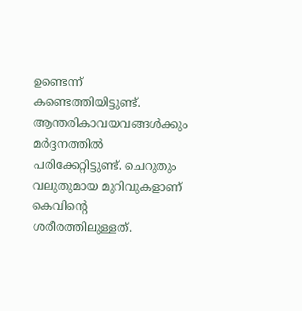ഉണ്ടെന്ന് കണ്ടെത്തിയിട്ടുണ്ട്. ആന്തരികാവയവങ്ങള്‍ക്കും മര്‍ദ്ദനത്തില്‍ പരിക്കേറ്റിട്ടുണ്ട്. ചെറുതും വലുതുമായ മുറിവുകളാണ് കെവിന്റെ ശരീരത്തിലുള്ളത്.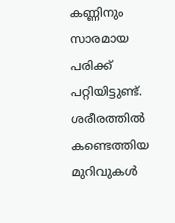കണ്ണിനും സാരമായ പരിക്ക് പറ്റിയിട്ടുണ്ട്. ശരീരത്തില്‍ കണ്ടെത്തിയ മുറിവുകള്‍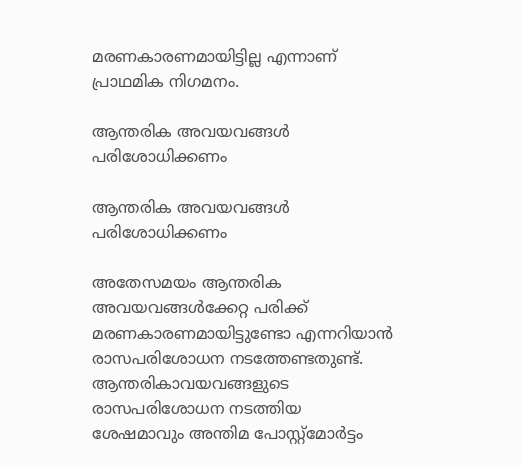മരണകാരണമായിട്ടില്ല എന്നാണ് പ്രാഥമിക നിഗമനം.

ആന്തരിക അവയവങ്ങള്‍ പരിശോധിക്കണം

ആന്തരിക അവയവങ്ങള്‍ പരിശോധിക്കണം

അതേസമയം ആന്തരിക അവയവങ്ങള്‍ക്കേറ്റ പരിക്ക് മരണകാരണമായിട്ടുണ്ടോ എന്നറിയാന്‍ രാസപരിശോധന നടത്തേണ്ടതുണ്ട്. ആന്തരികാവയവങ്ങളുടെ രാസപരിശോധന നടത്തിയ ശേഷമാവും അന്തിമ പോസ്റ്റ്‌മോര്‍ട്ടം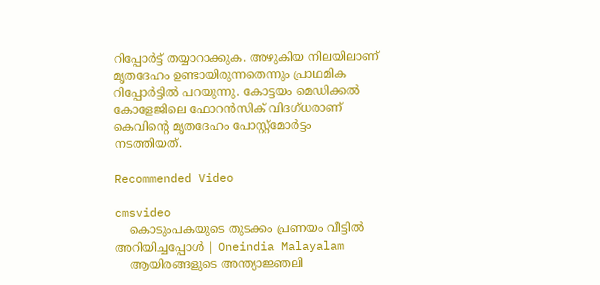റിപ്പോര്‍ട്ട് തയ്യാറാക്കുക. അഴുകിയ നിലയിലാണ് മൃതദേഹം ഉണ്ടായിരുന്നതെന്നും പ്രാഥമിക റിപ്പോര്‍ട്ടില്‍ പറയുന്നു. കോട്ടയം മെഡിക്കല്‍ കോളേജിലെ ഫോറന്‍സിക് വിദഗ്ധരാണ് കെവിന്റെ മൃതദേഹം പോസ്റ്റ്‌മോര്‍ട്ടം നടത്തിയത്.

Recommended Video

cmsvideo
    കൊടുംപകയുടെ തുടക്കം പ്രണയം വീട്ടിൽ അറിയിച്ചപ്പോൾ | Oneindia Malayalam
    ആയിരങ്ങളുടെ അന്ത്യാജ്ഞലി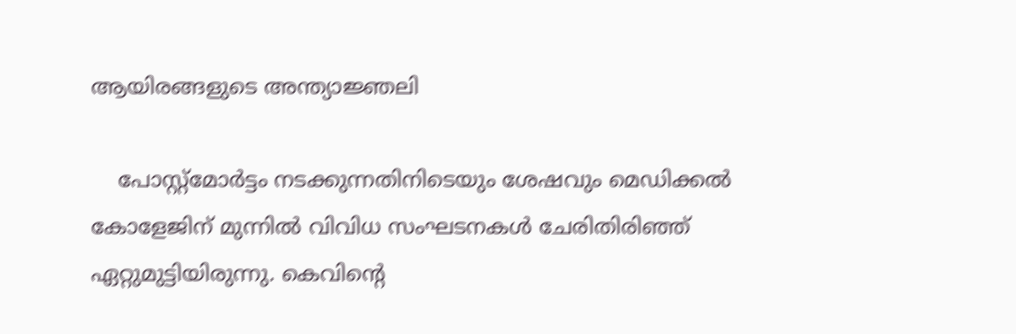ആയിരങ്ങളുടെ അന്ത്യാജ്ഞലി

    പോസ്റ്റ്‌മോര്‍ട്ടം നടക്കുന്നതിനിടെയും ശേഷവും മെഡിക്കല്‍ കോളേജിന് മുന്നില്‍ വിവിധ സംഘടനകള്‍ ചേരിതിരിഞ്ഞ് ഏറ്റുമുട്ടിയിരുന്നു. കെവിന്റെ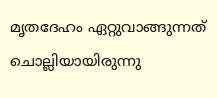മൃതദേഹം ഏറ്റുവാങ്ങുന്നത് ചൊല്ലിയായിരുന്നു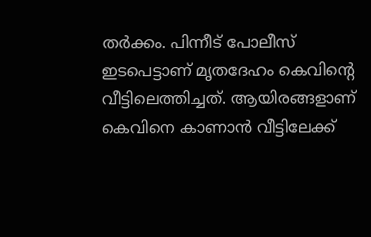തര്‍ക്കം. പിന്നീട് പോലീസ് ഇടപെട്ടാണ് മൃതദേഹം കെവിന്റെ വീട്ടിലെത്തിച്ചത്. ആയിരങ്ങളാണ് കെവിനെ കാണാന്‍ വീട്ടിലേക്ക്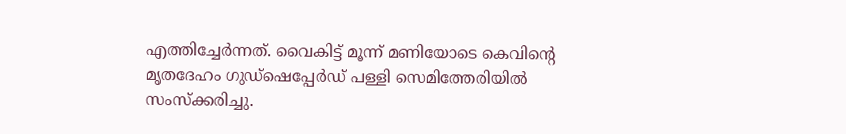എത്തിച്ചേര്‍ന്നത്. വൈകിട്ട് മൂന്ന് മണിയോടെ കെവിന്റെ മൃതദേഹം ഗുഡ്‌ഷെപ്പേര്‍ഡ് പള്ളി സെമിത്തേരിയില്‍ സംസ്‌ക്കരിച്ചു.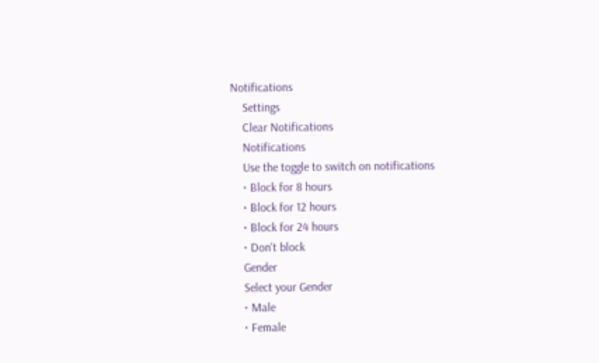Notifications
    Settings
    Clear Notifications
    Notifications
    Use the toggle to switch on notifications
    • Block for 8 hours
    • Block for 12 hours
    • Block for 24 hours
    • Don't block
    Gender
    Select your Gender
    • Male
    • Female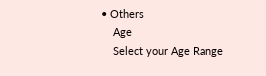• Others
    Age
    Select your Age Range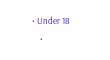• Under 18
    •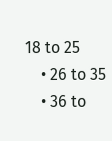18 to 25
    • 26 to 35
    • 36 to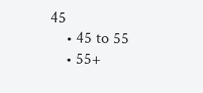45
    • 45 to 55
    • 55+